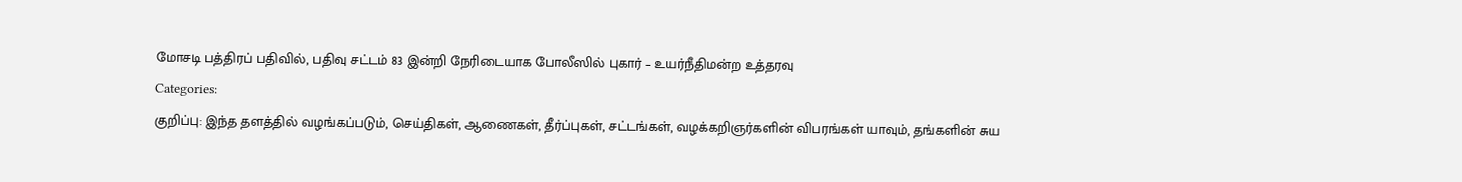மோசடி பத்திரப் பதிவில், பதிவு சட்டம் 83 இன்றி நேரிடையாக போலீஸில் புகார் – உயர்நீதிமன்ற உத்தரவு
Categories:
குறிப்பு: இந்த தளத்தில் வழங்கப்படும், செய்திகள், ஆணைகள், தீர்ப்புகள், சட்டங்கள், வழக்கறிஞர்களின் விபரங்கள் யாவும், தங்களின் சுய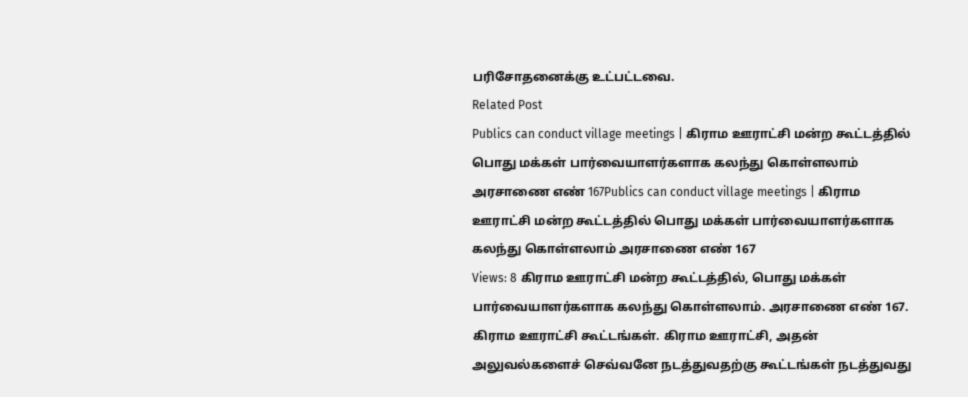பரிசோதனைக்கு உட்பட்டவை.
Related Post
Publics can conduct village meetings | கிராம ஊராட்சி மன்ற கூட்டத்தில் பொது மக்கள் பார்வையாளர்களாக கலந்து கொள்ளலாம் அரசாணை எண் 167Publics can conduct village meetings | கிராம ஊராட்சி மன்ற கூட்டத்தில் பொது மக்கள் பார்வையாளர்களாக கலந்து கொள்ளலாம் அரசாணை எண் 167
Views: 8 கிராம ஊராட்சி மன்ற கூட்டத்தில், பொது மக்கள் பார்வையாளர்களாக கலந்து கொள்ளலாம். அரசாணை எண் 167. கிராம ஊராட்சி கூட்டங்கள். கிராம ஊராட்சி, அதன் அலுவல்களைச் செவ்வனே நடத்துவதற்கு கூட்டங்கள் நடத்துவது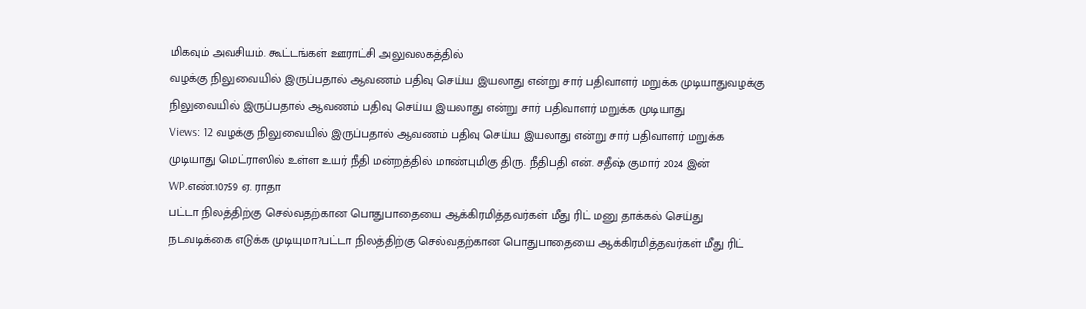மிகவும் அவசியம். கூட்டங்கள் ஊராட்சி அலுவலகத்தில்
வழக்கு நிலுவையில் இருப்பதால் ஆவணம் பதிவு செய்ய இயலாது என்று சார் பதிவாளர் மறுக்க முடியாதுவழக்கு நிலுவையில் இருப்பதால் ஆவணம் பதிவு செய்ய இயலாது என்று சார் பதிவாளர் மறுக்க முடியாது
Views: 12 வழக்கு நிலுவையில் இருப்பதால் ஆவணம் பதிவு செய்ய இயலாது என்று சார் பதிவாளர் மறுக்க முடியாது மெட்ராஸில் உள்ள உயர் நீதி மன்றத்தில் மாண்புமிகு திரு. நீதிபதி என். சதீஷ் குமார் 2024 இன் WP.எண்.10759 ஏ. ராதா
பட்டா நிலத்திற்கு செல்வதற்கான பொதுபாதையை ஆக்கிரமித்தவர்கள் மீது ரிட் மனு தாக்கல் செய்து நடவடிக்கை எடுக்க முடியுமா?பட்டா நிலத்திற்கு செல்வதற்கான பொதுபாதையை ஆக்கிரமித்தவர்கள் மீது ரிட்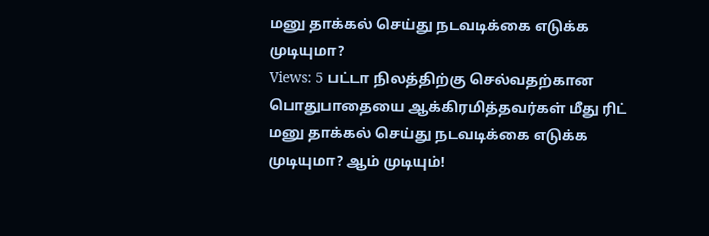மனு தாக்கல் செய்து நடவடிக்கை எடுக்க முடியுமா?
Views: 5 பட்டா நிலத்திற்கு செல்வதற்கான பொதுபாதையை ஆக்கிரமித்தவர்கள் மீது ரிட் மனு தாக்கல் செய்து நடவடிக்கை எடுக்க முடியுமா? ஆம் முடியும்!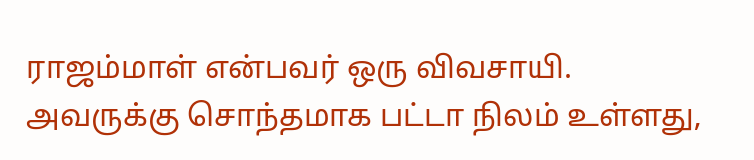ராஜம்மாள் என்பவர் ஒரு விவசாயி. அவருக்கு சொந்தமாக பட்டா நிலம் உள்ளது,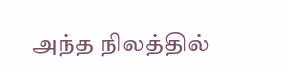அந்த நிலத்தில்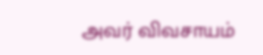அவர் விவசாயம்